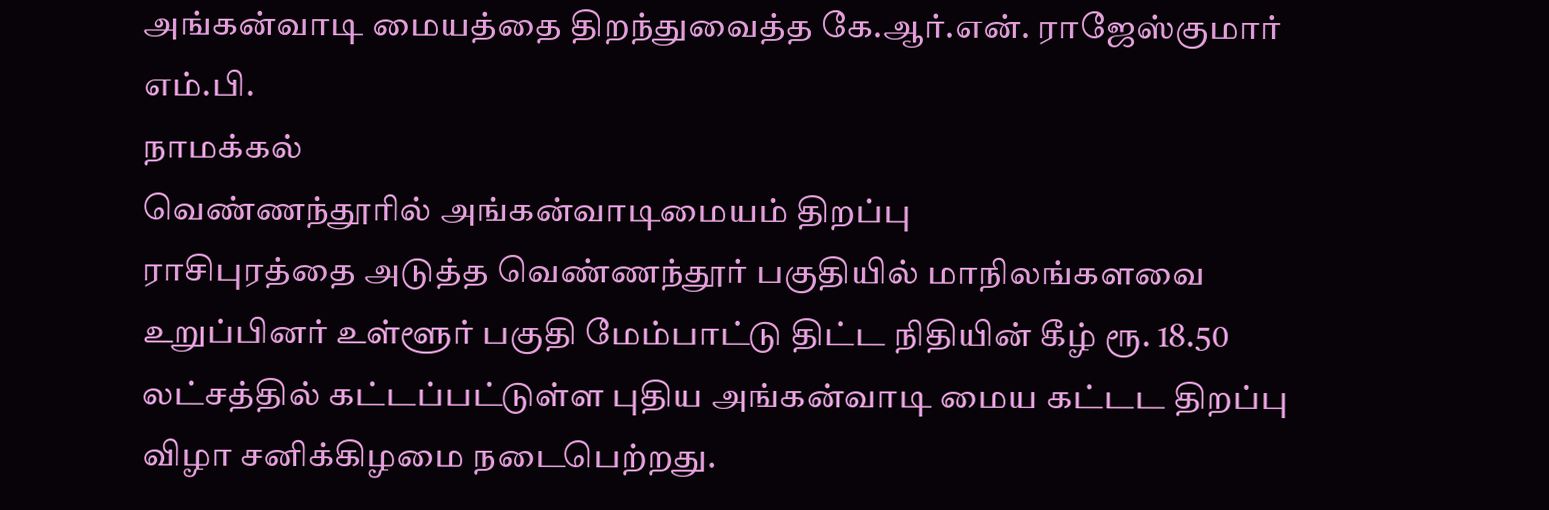அங்கன்வாடி மையத்தை திறந்துவைத்த கே.ஆர்.என். ராஜேஸ்குமார் எம்.பி.
நாமக்கல்
வெண்ணந்தூரில் அங்கன்வாடிமையம் திறப்பு
ராசிபுரத்தை அடுத்த வெண்ணந்தூர் பகுதியில் மாநிலங்களவை உறுப்பினர் உள்ளூர் பகுதி மேம்பாட்டு திட்ட நிதியின் கீழ் ரூ. 18.50 லட்சத்தில் கட்டப்பட்டுள்ள புதிய அங்கன்வாடி மைய கட்டட திறப்பு விழா சனிக்கிழமை நடைபெற்றது.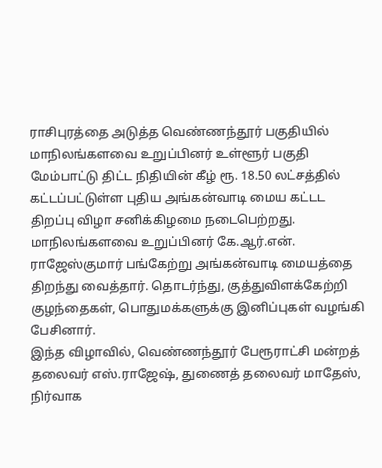ராசிபுரத்தை அடுத்த வெண்ணந்தூர் பகுதியில் மாநிலங்களவை உறுப்பினர் உள்ளூர் பகுதி மேம்பாட்டு திட்ட நிதியின் கீழ் ரூ. 18.50 லட்சத்தில் கட்டப்பட்டுள்ள புதிய அங்கன்வாடி மைய கட்டட திறப்பு விழா சனிக்கிழமை நடைபெற்றது.
மாநிலங்களவை உறுப்பினர் கே.ஆர்.என். ராஜேஸ்குமார் பங்கேற்று அங்கன்வாடி மையத்தை திறந்து வைத்தார். தொடர்ந்து, குத்துவிளக்கேற்றி குழந்தைகள், பொதுமக்களுக்கு இனிப்புகள் வழங்கி பேசினார்.
இந்த விழாவில், வெண்ணந்தூர் பேரூராட்சி மன்றத் தலைவர் எஸ்.ராஜேஷ், துணைத் தலைவர் மாதேஸ், நிர்வாக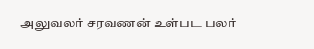அலுவலர் சரவணன் உள்பட பலர்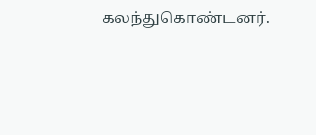கலந்துகொண்டனர்.